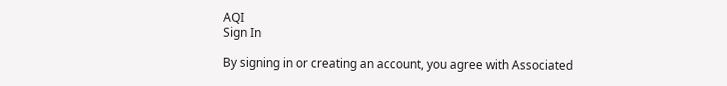AQI
Sign In

By signing in or creating an account, you agree with Associated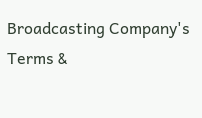Broadcasting Company's Terms &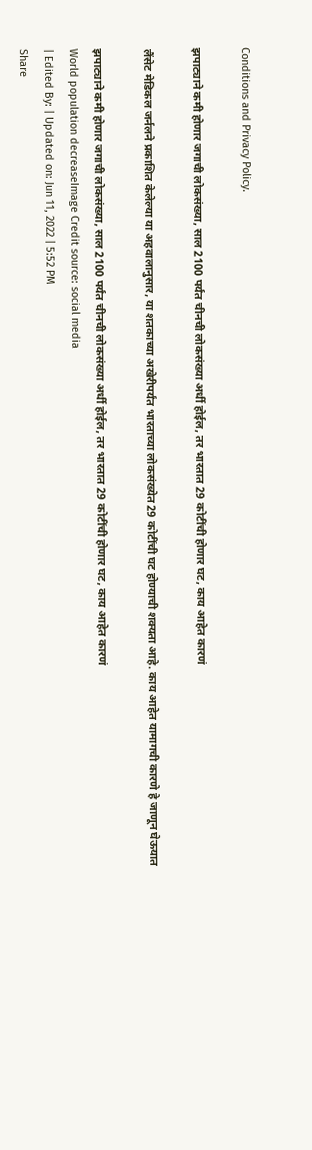Conditions and Privacy Policy.

झपाट्याने कमी होणार जगाची लोकसंख्या, साल 2100 पर्यंत चीनची लोकसंख्या अर्धी होईल, तर भारतात 29 कोटींची होणार घट, काय आहेत कारणं

लैंसेट मेडिकल जर्नलने प्रकाशित केलेल्या या अहवालानुसार, या शतकाच्या अखेरीपर्यंत भारताच्या लोकसंख्येत 29 कोटींची घट होण्याची शक्यता आहे. काय आहेत यामागची कारणे हे जाणून घेऊयात

झपाट्याने कमी होणार जगाची लोकसंख्या, साल 2100 पर्यंत चीनची लोकसंख्या अर्धी होईल, तर भारतात 29 कोटींची होणार घट, काय आहेत कारणं
World population decreaseImage Credit source: social media
| Edited By: | Updated on: Jun 11, 2022 | 5:52 PM
Share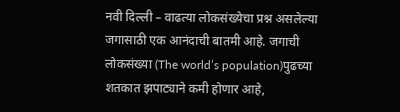नवी दिल्ली – वाढत्या लोकसंख्येचा प्रश्न असलेल्या जगासाठी एक आनंदाची बातमी आहे. जगाची लोकसंख्या (The world’s population)पुढच्या शतकात झपाट्याने कमी होणार आहे,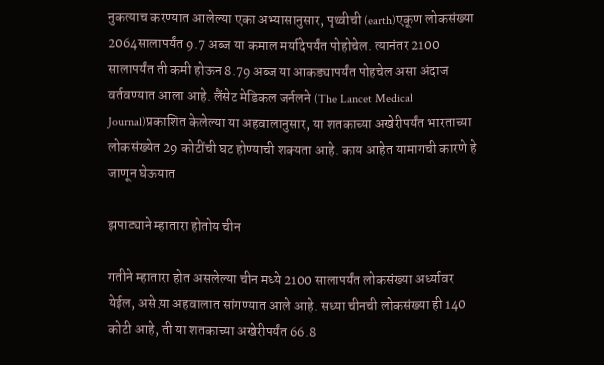नुकत्याच करण्यात आलेल्या एका अभ्यासानुसार, पृथ्वीची (earth)एकूण लोकसंख्या 2064सालापर्यंत 9.7 अब्ज या कमाल मर्यादेपर्यंत पोहोचेल. त्यानंतर 2100 सालापर्यंत ती कमी होऊन 8.79 अब्ज या आकड्यापर्यंत पोहचेल असा अंदाज वर्तवण्यात आला आहे. लैंसेट मेडिकल जर्नलने (The Lancet Medical Journal)प्रकाशित केलेल्या या अहवालानुसार, या शतकाच्या अखेरीपर्यंत भारताच्या लोकसंख्येत 29 कोटींची घट होण्याची शक्यता आहे. काय आहेत यामागची कारणे हे जाणून घेऊयात

झपाट्याने म्हातारा होतोय चीन

गतीने म्हातारा होत असलेल्या चीन मध्ये 2100 सालापर्यंत लोकसंख्या अर्ध्यावर येईल, असे य़ा अहवालात सांगण्यात आले आहे. सध्या चीनची लोकसंख्या ही 140 कोटी आहे, ती या शतकाच्या अखेरीपर्यंत 66.8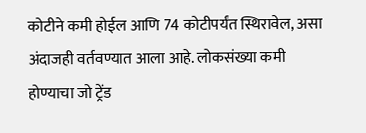कोटीने कमी होईल आणि 74 कोटीपर्यंत स्थिरावेल, असा अंदाजही वर्तवण्यात आला आहे. लोकसंख्या कमी होण्याचा जो ट्रेंड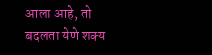आला आहे, तो बदलता येणे शक्य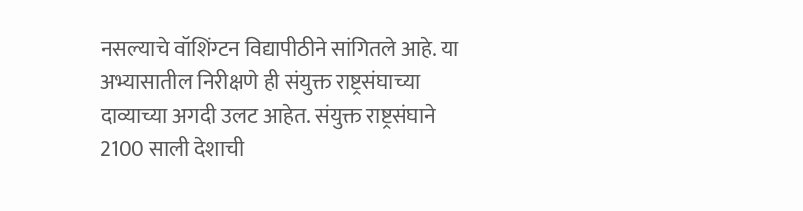नसल्याचे वॉशिंग्टन विद्यापीठीने सांगितले आहे. या अभ्यासातील निरीक्षणे ही संयुक्त राष्ट्रसंघाच्या दाव्याच्या अगदी उलट आहेत. संयुक्त राष्ट्रसंघाने 2100 साली देशाची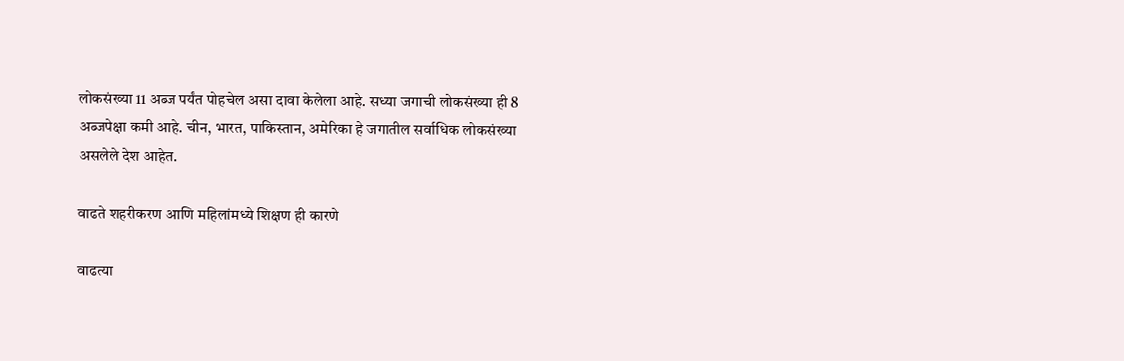लोकसंख्या 11 अब्ज पर्यंत पोहचेल असा दावा केलेला आहे. सध्या जगाची लोकसंख्या ही 8 अब्जपेक्षा कमी आहे. चीन, भारत, पाकिस्तान, अमेरिका हे जगातील सर्वाधिक लोकसंख्या असलेले देश आहेत.

वाढते शहरीकरण आणि महिलांमध्ये शिक्षण ही कारणे

वाढत्या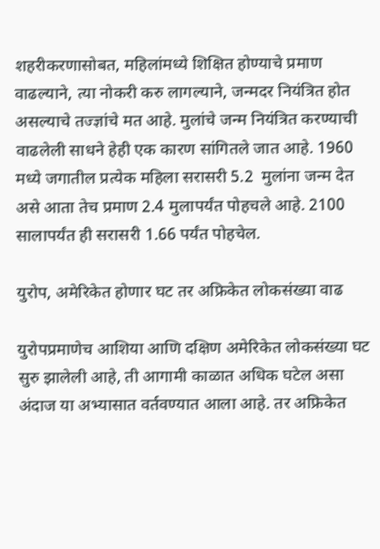शहरीकरणासोबत, महिलांमध्ये शिक्षित होण्याचे प्रमाण वाढल्याने, त्या नोकरी करु लागल्याने, जन्मदर नियंत्रित होत असल्याचे तज्ज्ञांचे मत आहे. मुलांचे जन्म नियंत्रित करण्याची वाढलेली साधने हेही एक कारण सांगितले जात आहे. 1960 मध्ये जगातील प्रत्येक महिला सरासरी 5.2  मुलांना जन्म देत असे आता तेच प्रमाण 2.4 मुलापर्यंत पोहचले आहे. 2100 सालापर्यंत ही सरासरी 1.66 पर्यंत पोहचेल.

युरोप, अमेरिकेत होणार घट तर अफ्रिकेत लोकसंख्या वाढ

युरोपप्रमाणेच आशिया आणि दक्षिण अमेरिकेत लोकसंख्या घट सुरु झालेली आहे, ती आगामी काळात अधिक घटेल असा अंदाज या अभ्यासात वर्तवण्यात आला आहे. तर अफ्रिकेत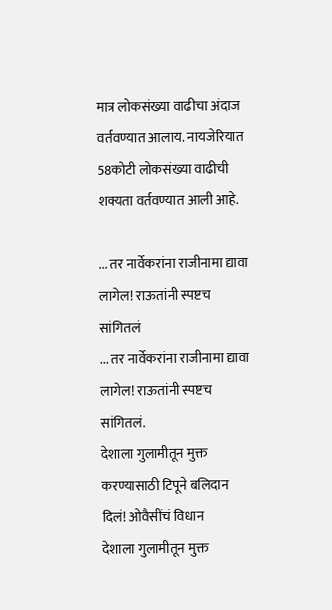मात्र लोकसंख्या वाढीचा अंदाज वर्तवण्यात आलाय. नायजेरियात 58कोटी लोकसंख्या वाढीची शक्यता वर्तवण्यात आली आहे.

... तर नार्वेकरांना राजीनामा द्यावा लागेल! राऊतांनी स्पष्टच सांगितलं
... तर नार्वेकरांना राजीनामा द्यावा लागेल! राऊतांनी स्पष्टच सांगितलं.
देशाला गुलामीतून मुक्त करण्यासाठी टिपूने बलिदान दिलं! ओवैसींचं विधान
देशाला गुलामीतून मुक्त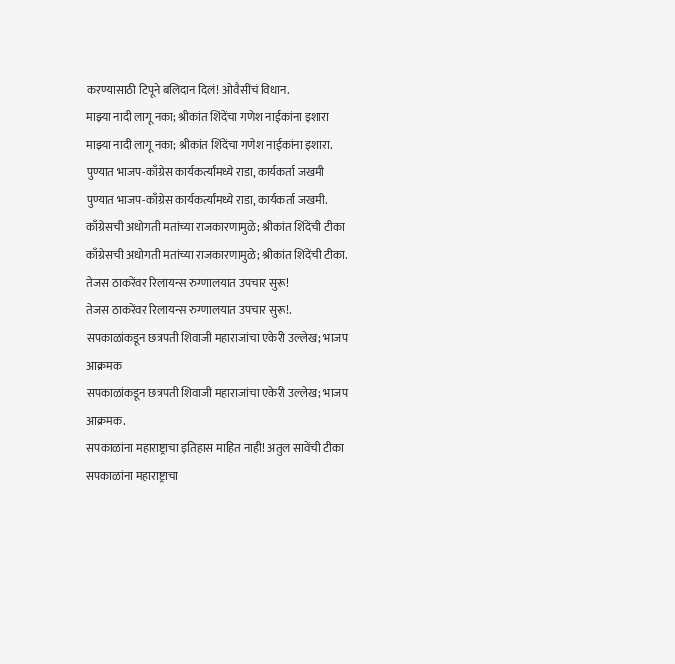करण्यासाठी टिपूने बलिदान दिलं! ओवैसींचं विधान.
माझ्या नादी लागू नका; श्रीकांत शिंदेंचा गणेश नाईकांना इशारा
माझ्या नादी लागू नका; श्रीकांत शिंदेंचा गणेश नाईकांना इशारा.
पुण्यात भाजप-काँग्रेस कार्यकर्त्यांमध्ये राडा, कार्यकर्ता जखमी
पुण्यात भाजप-काँग्रेस कार्यकर्त्यांमध्ये राडा, कार्यकर्ता जखमी.
काँग्रेसची अधोगती मतांच्या राजकारणामुळे; श्रीकांत शिंदेंची टीका
काँग्रेसची अधोगती मतांच्या राजकारणामुळे; श्रीकांत शिंदेंची टीका.
तेजस ठाकरेंवर रिलायन्स रुग्णालयात उपचार सुरू!
तेजस ठाकरेंवर रिलायन्स रुग्णालयात उपचार सुरू!.
सपकाळांकडून छत्रपती शिवाजी महाराजांचा एकेरी उल्लेख; भाजप आक्रमक
सपकाळांकडून छत्रपती शिवाजी महाराजांचा एकेरी उल्लेख; भाजप आक्रमक.
सपकाळांना महाराष्ट्राचा इतिहास माहित नाही! अतुल सावेंची टीका
सपकाळांना महाराष्ट्राचा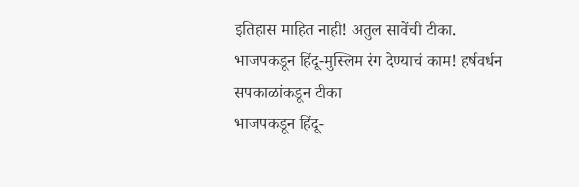इतिहास माहित नाही! अतुल सावेंची टीका.
भाजपकडून हिंदू-मुस्लिम रंग देण्याचं काम! हर्षवर्धन सपकाळांकडून टीका
भाजपकडून हिंदू-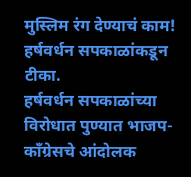मुस्लिम रंग देण्याचं काम! हर्षवर्धन सपकाळांकडून टीका.
हर्षवर्धन सपकाळांच्या विरोधात पुण्यात भाजप- काँग्रेसचे आंदोलक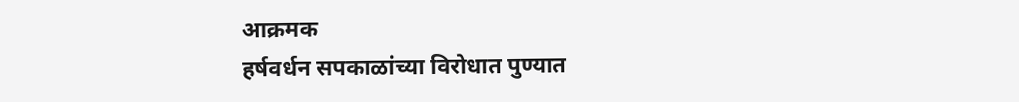आक्रमक
हर्षवर्धन सपकाळांच्या विरोधात पुण्यात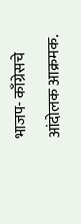भाजप- काँग्रेसचे आंदोलक आक्रमक.